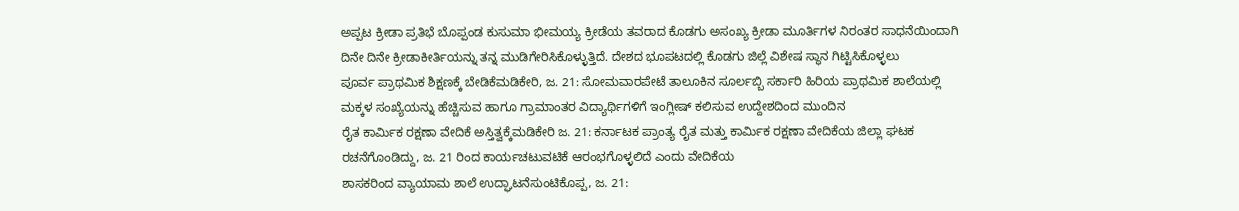ಅಪ್ಪಟ ಕ್ರೀಡಾ ಪ್ರತಿಭೆ ಬೊಪ್ಪಂಡ ಕುಸುಮಾ ಭೀಮಯ್ಯ ಕ್ರೀಡೆಯ ತವರಾದ ಕೊಡಗು ಅಸಂಖ್ಯ ಕ್ರೀಡಾ ಮೂರ್ತಿಗಳ ನಿರಂತರ ಸಾಧನೆಯಿಂದಾಗಿ ದಿನೇ ದಿನೇ ಕ್ರೀಡಾಕೀರ್ತಿಯನ್ನು ತನ್ನ ಮುಡಿಗೇರಿಸಿಕೊಳ್ಳುತ್ತಿದೆ. ದೇಶದ ಭೂಪಟದಲ್ಲಿ ಕೊಡಗು ಜಿಲ್ಲೆ ವಿಶೇಷ ಸ್ಥಾನ ಗಿಟ್ಟಿಸಿಕೊಳ್ಳಲು
ಪೂರ್ವ ಪ್ರಾಥಮಿಕ ಶಿಕ್ಷಣಕ್ಕೆ ಬೇಡಿಕೆಮಡಿಕೇರಿ, ಜ. 21: ಸೋಮವಾರಪೇಟೆ ತಾಲೂಕಿನ ಸೂರ್ಲಬ್ಬಿ ಸರ್ಕಾರಿ ಹಿರಿಯ ಪ್ರಾಥಮಿಕ ಶಾಲೆಯಲ್ಲಿ ಮಕ್ಕಳ ಸಂಖ್ಯೆಯನ್ನು ಹೆಚ್ಚಿಸುವ ಹಾಗೂ ಗ್ರಾಮಾಂತರ ವಿದ್ಯಾರ್ಥಿಗಳಿಗೆ ಇಂಗ್ಲೀಷ್ ಕಲಿಸುವ ಉದ್ದೇಶದಿಂದ ಮುಂದಿನ
ರೈತ ಕಾರ್ಮಿಕ ರಕ್ಷಣಾ ವೇದಿಕೆ ಅಸ್ತಿತ್ವಕ್ಕೆಮಡಿಕೇರಿ ಜ. 21: ಕರ್ನಾಟಕ ಪ್ರಾಂತ್ಯ ರೈತ ಮತ್ತು ಕಾರ್ಮಿಕ ರಕ್ಷಣಾ ವೇದಿಕೆಯ ಜಿಲ್ಲಾ ಘಟಕ ರಚನೆಗೊಂಡಿದ್ದು, ಜ. 21 ರಿಂದ ಕಾರ್ಯಚಟುವಟಿಕೆ ಆರಂಭಗೊಳ್ಳಲಿದೆ ಎಂದು ವೇದಿಕೆಯ
ಶಾಸಕರಿಂದ ವ್ಯಾಯಾಮ ಶಾಲೆ ಉದ್ಘಾಟನೆಸುಂಟಿಕೊಪ್ಪ, ಜ. 21: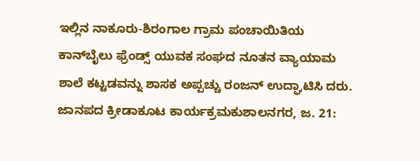ಇಲ್ಲಿನ ನಾಕೂರು-ಶಿರಂಗಾಲ ಗ್ರಾಮ ಪಂಚಾಯಿತಿಯ ಕಾನ್‍ಬೈಲು ಫ್ರೆಂಡ್ಸ್ ಯುವಕ ಸಂಘದ ನೂತನ ವ್ಯಾಯಾಮ ಶಾಲೆ ಕಟ್ಟಡವನ್ನು ಶಾಸಕ ಅಪ್ಪಚ್ಚು ರಂಜನ್ ಉದ್ಘಾಟಿಸಿ ದರು.
ಜಾನಪದ ಕ್ರೀಡಾಕೂಟ ಕಾರ್ಯಕ್ರಮಕುಶಾಲನಗರ, ಜ. 21: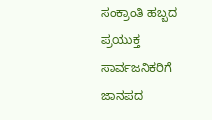ಸಂಕ್ರಾಂತಿ ಹಬ್ಬದ ಪ್ರಯುಕ್ತ ಸಾರ್ವಜನಿಕರಿಗೆ ಜಾನಪದ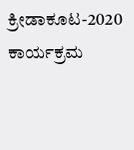ಕ್ರೀಡಾಕೂಟ-2020 ಕಾರ್ಯಕ್ರಮ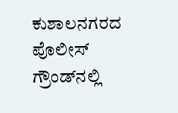ಕುಶಾಲನಗರದ ಪೊಲೀಸ್ ಗ್ರೌಂಡ್‍ನಲ್ಲಿ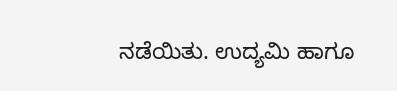ನಡೆಯಿತು. ಉದ್ಯಮಿ ಹಾಗೂ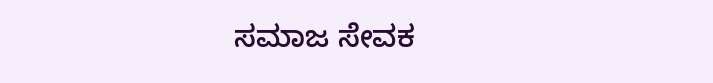ಸಮಾಜ ಸೇವಕ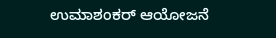ಉಮಾಶಂಕರ್ ಆಯೋಜನೆ